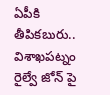ఏపీకి తీపికబురు.. విశాఖపట్నం రైల్వే జోన్ పై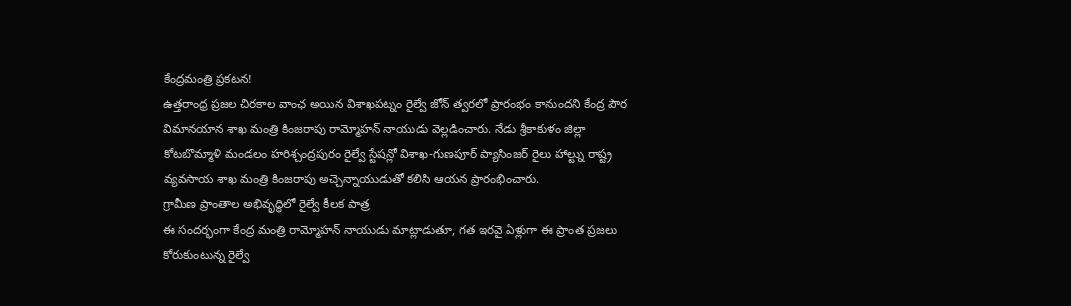కేంద్రమంత్రి ప్రకటన!
ఉత్తరాంధ్ర ప్రజల చిరకాల వాంఛ అయిన విశాఖపట్నం రైల్వే జోన్ త్వరలో ప్రారంభం కానుందని కేంద్ర పౌర విమానయాన శాఖ మంత్రి కింజరాపు రామ్మోహన్ నాయుడు వెల్లడించారు. నేడు శ్రీకాకుళం జిల్లా కోటబొమ్మాళి మండలం హరిశ్చంద్రపురం రైల్వే స్టేషన్లో విశాఖ-గుణపూర్ ప్యాసింజర్ రైలు హాల్ట్ను రాష్ట్ర వ్యవసాయ శాఖ మంత్రి కింజరాపు అచ్చెన్నాయుడుతో కలిసి ఆయన ప్రారంభించారు.
గ్రామీణ ప్రాంతాల అభివృద్ధిలో రైల్వే కీలక పాత్ర
ఈ సందర్భంగా కేంద్ర మంత్రి రామ్మోహన్ నాయుడు మాట్లాడుతూ, గత ఇరవై ఏళ్లుగా ఈ ప్రాంత ప్రజలు కోరుకుంటున్న రైల్వే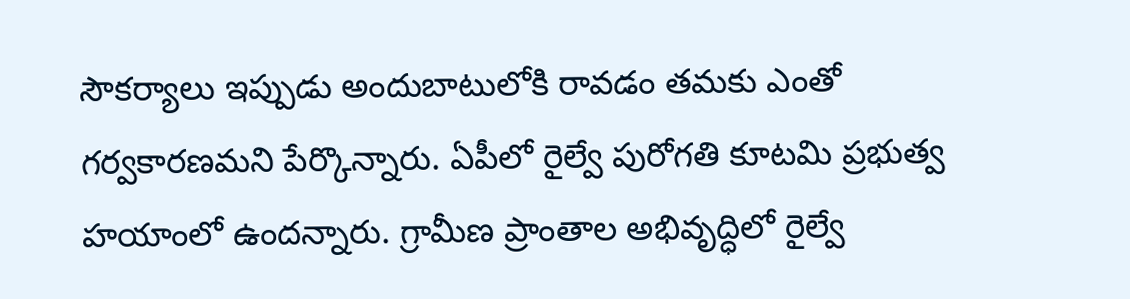సౌకర్యాలు ఇప్పుడు అందుబాటులోకి రావడం తమకు ఎంతో గర్వకారణమని పేర్కొన్నారు. ఏపీలో రైల్వే పురోగతి కూటమి ప్రభుత్వ హయాంలో ఉందన్నారు. గ్రామీణ ప్రాంతాల అభివృద్ధిలో రైల్వే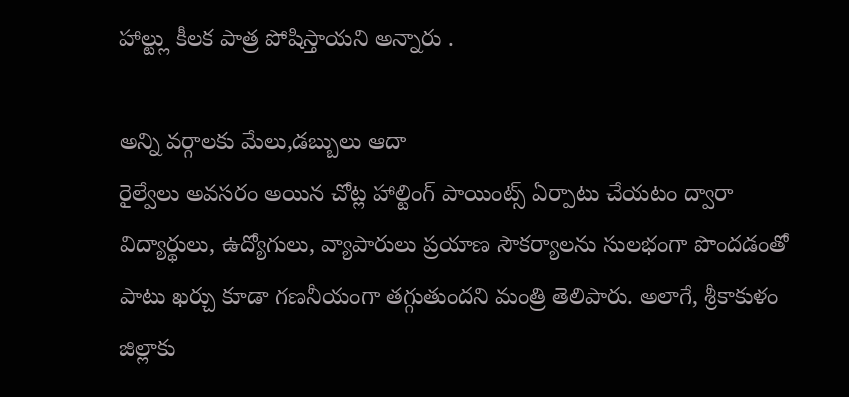హాల్ట్లు కీలక పాత్ర పోషిస్తాయని అన్నారు .

అన్ని వర్గాలకు మేలు,డబ్బులు ఆదా
రైల్వేలు అవసరం అయిన చోట్ల హాల్టింగ్ పాయింట్స్ ఏర్పాటు చేయటం ద్వారా విద్యార్థులు, ఉద్యోగులు, వ్యాపారులు ప్రయాణ సౌకర్యాలను సులభంగా పొందడంతో పాటు ఖర్చు కూడా గణనీయంగా తగ్గుతుందని మంత్రి తెలిపారు. అలాగే, శ్రీకాకుళం జిల్లాకు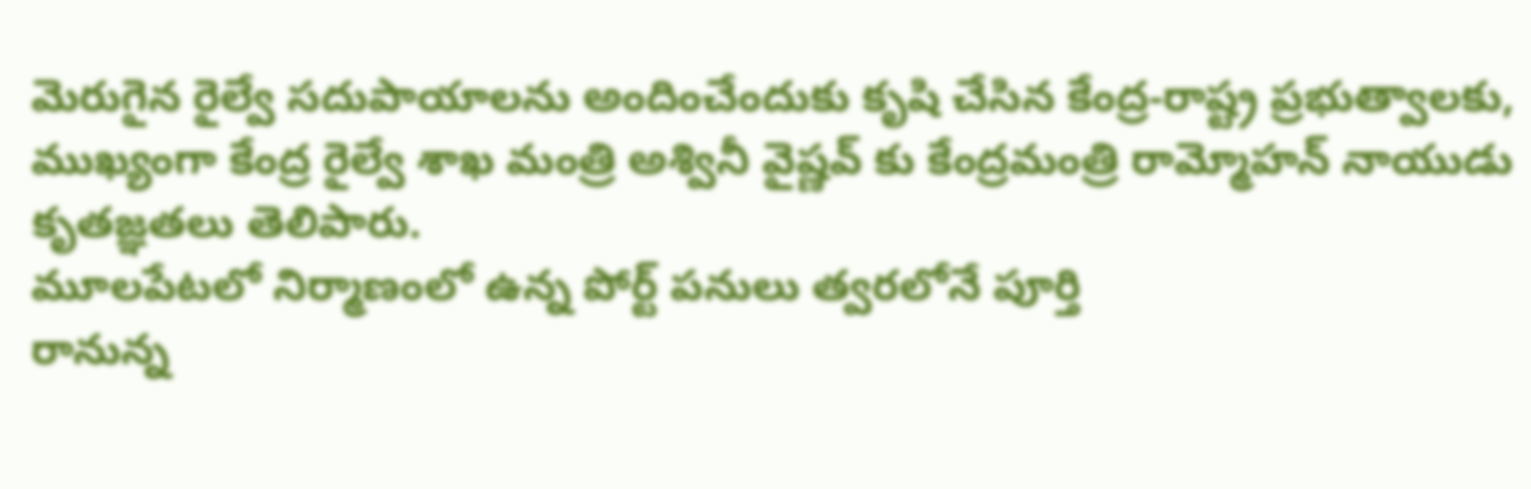మెరుగైన రైల్వే సదుపాయాలను అందించేందుకు కృషి చేసిన కేంద్ర-రాష్ట్ర ప్రభుత్వాలకు, ముఖ్యంగా కేంద్ర రైల్వే శాఖ మంత్రి అశ్వినీ వైష్ణవ్ కు కేంద్రమంత్రి రామ్మోహన్ నాయుడు కృతజ్ఞతలు తెలిపారు.
మూలపేటలో నిర్మాణంలో ఉన్న పోర్ట్ పనులు త్వరలోనే పూర్తి
రానున్న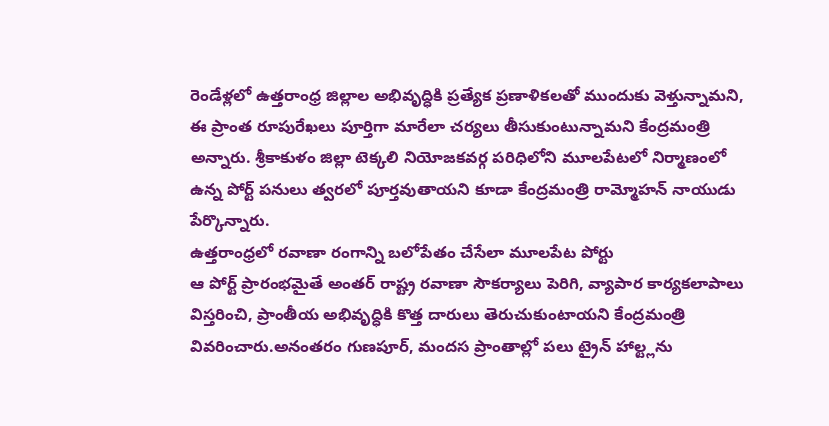రెండేళ్లలో ఉత్తరాంధ్ర జిల్లాల అభివృద్ధికి ప్రత్యేక ప్రణాళికలతో ముందుకు వెళ్తున్నామని, ఈ ప్రాంత రూపురేఖలు పూర్తిగా మారేలా చర్యలు తీసుకుంటున్నామని కేంద్రమంత్రి అన్నారు. శ్రీకాకుళం జిల్లా టెక్కలి నియోజకవర్గ పరిధిలోని మూలపేటలో నిర్మాణంలో ఉన్న పోర్ట్ పనులు త్వరలో పూర్తవుతాయని కూడా కేంద్రమంత్రి రామ్మోహన్ నాయుడు పేర్కొన్నారు.
ఉత్తరాంధ్రలో రవాణా రంగాన్ని బలోపేతం చేసేలా మూలపేట పోర్టు
ఆ పోర్ట్ ప్రారంభమైతే అంతర్ రాష్ట్ర రవాణా సౌకర్యాలు పెరిగి, వ్యాపార కార్యకలాపాలు విస్తరించి, ప్రాంతీయ అభివృద్ధికి కొత్త దారులు తెరుచుకుంటాయని కేంద్రమంత్రి వివరించారు.అనంతరం గుణపూర్, మందస ప్రాంతాల్లో పలు ట్రైన్ హాల్ట్లను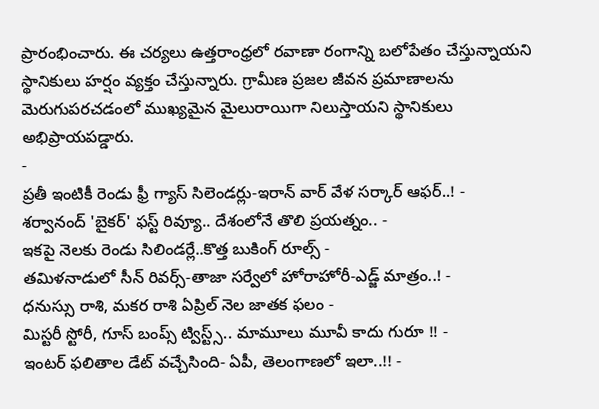ప్రారంభించారు. ఈ చర్యలు ఉత్తరాంధ్రలో రవాణా రంగాన్ని బలోపేతం చేస్తున్నాయని స్థానికులు హర్షం వ్యక్తం చేస్తున్నారు. గ్రామీణ ప్రజల జీవన ప్రమాణాలను మెరుగుపరచడంలో ముఖ్యమైన మైలురాయిగా నిలుస్తాయని స్థానికులు అభిప్రాయపడ్డారు.
-
ప్రతీ ఇంటికీ రెండు ఫ్రీ గ్యాస్ సిలెండర్లు-ఇరాన్ వార్ వేళ సర్కార్ ఆఫర్..! -
శర్వానంద్ 'బైకర్' ఫస్ట్ రివ్యూ.. దేశంలోనే తొలి ప్రయత్నం.. -
ఇకపై నెలకు రెండు సిలిండర్లే..కొత్త బుకింగ్ రూల్స్ -
తమిళనాడులో సీన్ రివర్స్-తాజా సర్వేలో హోరాహోరీ-ఎడ్జ్ మాత్రం..! -
ధనుస్సు రాశి, మకర రాశి ఏప్రిల్ నెల జాతక ఫలం -
మిస్టరీ స్టోరీ, గూస్ బంప్స్ ట్విస్ట్స్.. మామూలు మూవీ కాదు గురూ !! -
ఇంటర్ ఫలితాల డేట్ వచ్చేసింది- ఏపీ, తెలంగాణలో ఇలా..!! -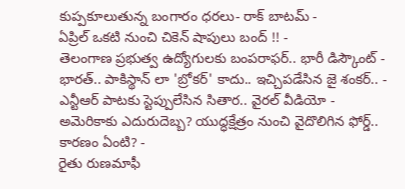కుప్పకూలుతున్న బంగారం ధరలు- రాక్ బాటమ్ -
ఏప్రిల్ ఒకటి నుంచి చికెన్ షాపులు బంద్ !! -
తెలంగాణ ప్రభుత్వ ఉద్యోగులకు బంపరాఫర్.. భారీ డిస్కౌంట్ -
భారత్.. పాకిస్థాన్ లా 'బ్రోకర్' కాదు.. ఇచ్చిపడేసిన జై శంకర్.. -
ఎన్టీఆర్ పాటకు స్టెప్పులేసిన సితార.. వైరల్ వీడియో -
అమెరికాకు ఎదురుదెబ్బ? యుద్ధక్షేత్రం నుంచి వైదొలిగిన ఫోర్డ్.. కారణం ఏంటి? -
రైతు రుణమాఫీ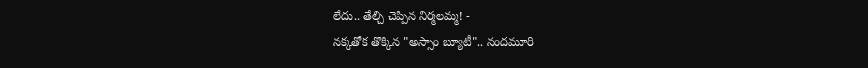లేదు.. తేల్చి చెప్పిన నిర్మలమ్మ! -
నక్కతోక తొక్కిన "అస్సాం బ్యూటీ".. నందమూరి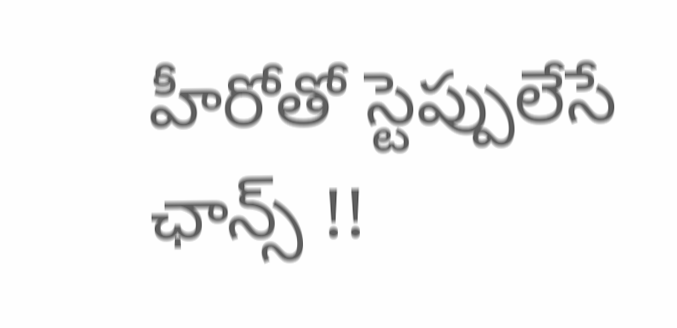హీరోతో స్టెప్పులేసే ఛాన్స్ !!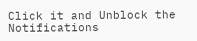Click it and Unblock the Notifications